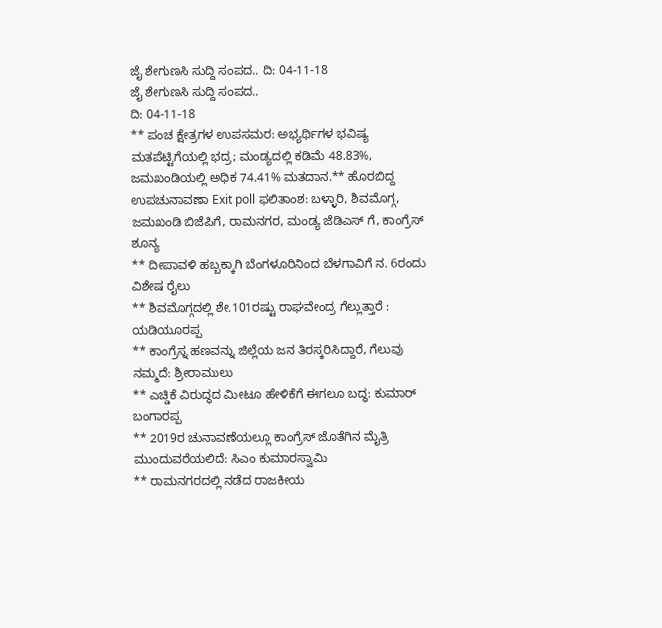ಜೈ ಶೇಗುಣಸಿ ಸುದ್ದಿ ಸಂಪದ.. ದಿ: 04-11-18
ಜೈ ಶೇಗುಣಸಿ ಸುದ್ದಿ ಸಂಪದ..
ದಿ: 04-11-18
** ಪಂಚ ಕ್ಷೇತ್ರಗಳ ಉಪಸಮರ: ಅಭ್ಯರ್ಥಿಗಳ ಭವಿಷ್ಯ ಮತಪೆಟ್ಟಿಗೆಯಲ್ಲಿ ಭದ್ರ; ಮಂಡ್ಯದಲ್ಲಿ ಕಡಿಮೆ 48.83%, ಜಮಖಂಡಿಯಲ್ಲಿ ಅಧಿಕ 74.41% ಮತದಾನ.** ಹೊರಬಿದ್ದ ಉಪಚುನಾವಣಾ Exit poll ಫಲಿತಾಂಶ: ಬಳ್ಳಾರಿ, ಶಿವಮೊಗ್ಗ, ಜಮಖಂಡಿ ಬಿಜೆಪಿಗೆ, ರಾಮನಗರ, ಮಂಡ್ಯ ಜೆಡಿಎಸ್ ಗೆ, ಕಾಂಗ್ರೆಸ್ ಶೂನ್ಯ
** ದೀಪಾವಳಿ ಹಬ್ಬಕ್ಕಾಗಿ ಬೆಂಗಳೂರಿನಿಂದ ಬೆಳಗಾವಿಗೆ ನ. 6ರಂದು ವಿಶೇಷ ರೈಲು
** ಶಿವಮೊಗ್ಗದಲ್ಲಿ ಶೇ.101ರಷ್ಟು ರಾಘವೇಂದ್ರ ಗೆಲ್ಲುತ್ತಾರೆ : ಯಡಿಯೂರಪ್ಪ
** ಕಾಂಗ್ರೆಸ್ನ ಹಣವನ್ನು ಜಿಲ್ಲೆಯ ಜನ ತಿರಸ್ಕರಿಸಿದ್ದಾರೆ, ಗೆಲುವು ನಮ್ಮದೆ: ಶ್ರೀರಾಮುಲು
** ಎಚ್ಡಿಕೆ ವಿರುದ್ಧದ ಮೀಟೂ ಹೇಳಿಕೆಗೆ ಈಗಲೂ ಬದ್ಧ: ಕುಮಾರ್ ಬಂಗಾರಪ್ಪ
** 2019ರ ಚುನಾವಣೆಯಲ್ಲೂ ಕಾಂಗ್ರೆಸ್ ಜೊತೆಗಿನ ಮೈತ್ರಿ ಮುಂದುವರೆಯಲಿದೆ: ಸಿಎಂ ಕುಮಾರಸ್ವಾಮಿ
** ರಾಮನಗರದಲ್ಲಿ ನಡೆದ ರಾಜಕೀಯ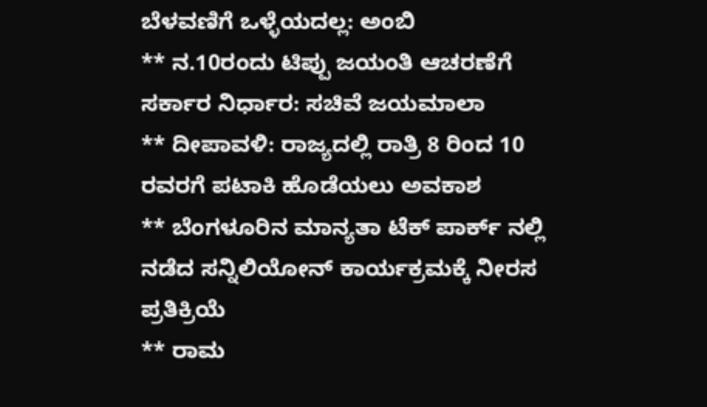ಬೆಳವಣಿಗೆ ಒಳ್ಳೆಯದಲ್ಲ: ಅಂಬಿ
** ನ.10ರಂದು ಟಿಪ್ಪು ಜಯಂತಿ ಆಚರಣೆಗೆ ಸರ್ಕಾರ ನಿರ್ಧಾರ: ಸಚಿವೆ ಜಯಮಾಲಾ
** ದೀಪಾವಳಿ: ರಾಜ್ಯದಲ್ಲಿ ರಾತ್ರಿ 8 ರಿಂದ 10 ರವರಗೆ ಪಟಾಕಿ ಹೊಡೆಯಲು ಅವಕಾಶ
** ಬೆಂಗಳೂರಿನ ಮಾನ್ಯತಾ ಟೆಕ್ ಪಾರ್ಕ್ ನಲ್ಲಿ ನಡೆದ ಸನ್ನಿಲಿಯೋನ್ ಕಾರ್ಯಕ್ರಮಕ್ಕೆ ನೀರಸ ಪ್ರತಿಕ್ರಿಯೆ
** ರಾಮ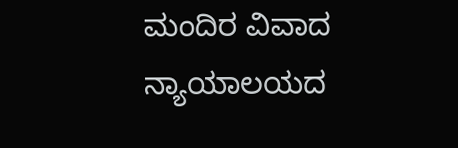ಮಂದಿರ ವಿವಾದ ನ್ಯಾಯಾಲಯದ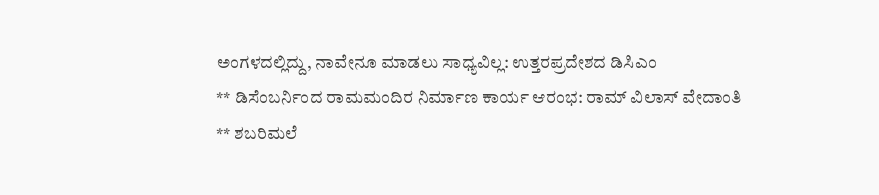ಅಂಗಳದಲ್ಲಿದ್ದು, ನಾವೇನೂ ಮಾಡಲು ಸಾಧ್ಯವಿಲ್ಲ: ಉತ್ತರಪ್ರದೇಶದ ಡಿಸಿಎಂ
** ಡಿಸೆಂಬರ್ನಿಂದ ರಾಮಮಂದಿರ ನಿರ್ಮಾಣ ಕಾರ್ಯ ಆರಂಭ: ರಾಮ್ ವಿಲಾಸ್ ವೇದಾಂತಿ
** ಶಬರಿಮಲೆ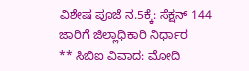ವಿಶೇಷ ಪೂಜೆ ನ.5ಕ್ಕೆ: ಸೆಕ್ಷನ್ 144 ಜಾರಿಗೆ ಜಿಲ್ಲಾಧಿಕಾರಿ ನಿರ್ಧಾರ
** ಸಿಬಿಐ ವಿವಾದ: ಮೋದಿ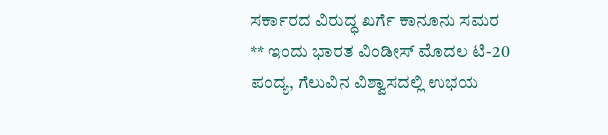ಸರ್ಕಾರದ ವಿರುದ್ಧ ಖರ್ಗೆ ಕಾನೂನು ಸಮರ
** ಇಂದು ಭಾರತ ವಿಂಡೀಸ್ ಮೊದಲ ಟಿ-20 ಪಂದ್ಯ, ಗೆಲುವಿನ ವಿಶ್ವಾಸದಲ್ಲಿ ಉಭಯ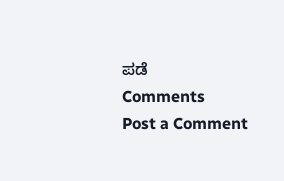ಪಡೆ
Comments
Post a Comment